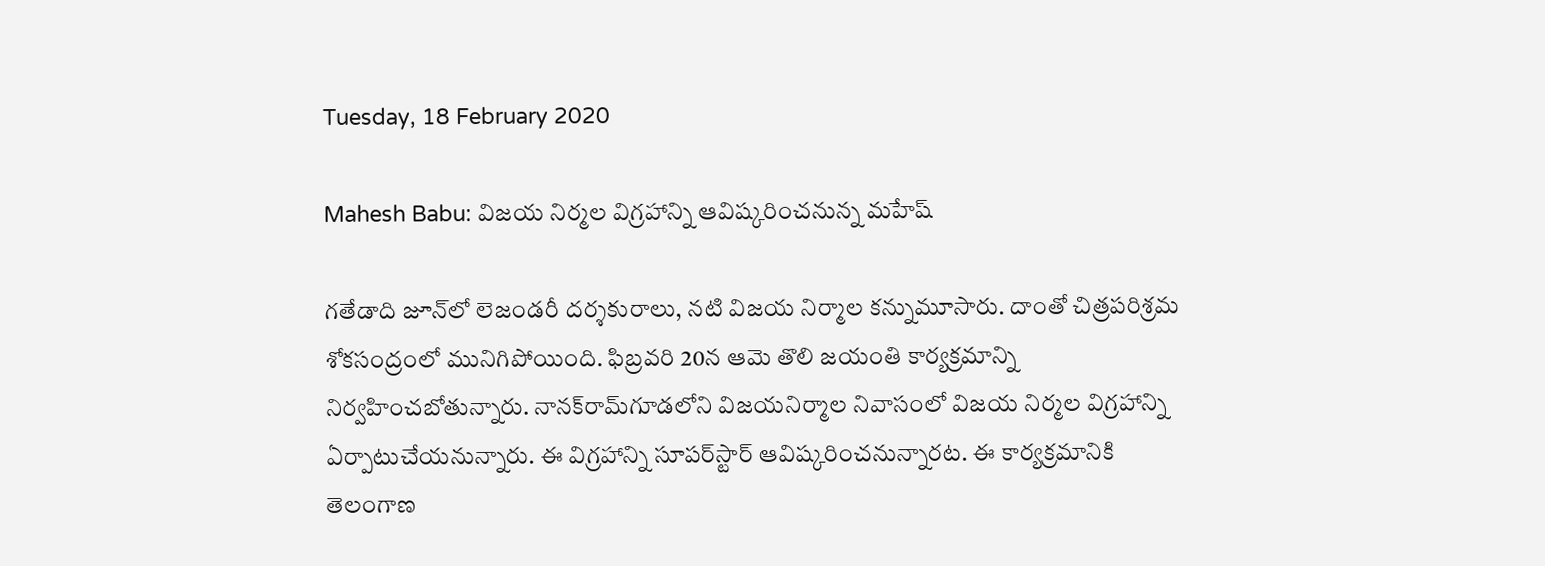Tuesday, 18 February 2020

Mahesh Babu: విజయ నిర్మల విగ్రహాన్ని ఆవిష్కరించనున్న మహేష్

గతేడాది జూన్‌లో లెజండరీ దర్శకురాలు, నటి విజయ నిర్మాల కన్నుమూసారు. దాంతో చిత్రపరిశ్రమ శోకసంద్రంలో మునిగిపోయింది. ఫిబ్రవరి 20న ఆమె తొలి జయంతి కార్యక్రమాన్ని నిర్వహించబోతున్నారు. నానక్‌రామ్‌గూడలోని విజయనిర్మాల నివాసంలో విజయ నిర్మల విగ్రహాన్ని ఏర్పాటుచేయనున్నారు. ఈ విగ్రహాన్ని సూపర్‌స్టార్ ఆవిష్కరించనున్నారట. ఈ కార్యక్రమానికి తెలంగాణ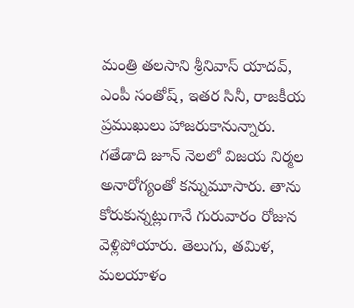మంత్రి తలసాని శ్రీనివాస్‌ యాదవ్, ఎంపీ సంతోష్, ఇతర సినీ, రాజకీయ ప్రముఖులు హాజరుకానున్నారు. గతేడాది జూన్ నెలలో విజయ నిర్మల అనారోగ్యంతో కన్నుమూసారు. తాను కోరుకున్నట్లుగానే గురువారం రోజున వెళ్లిపోయారు. తెలుగు, తమిళ, మలయాళం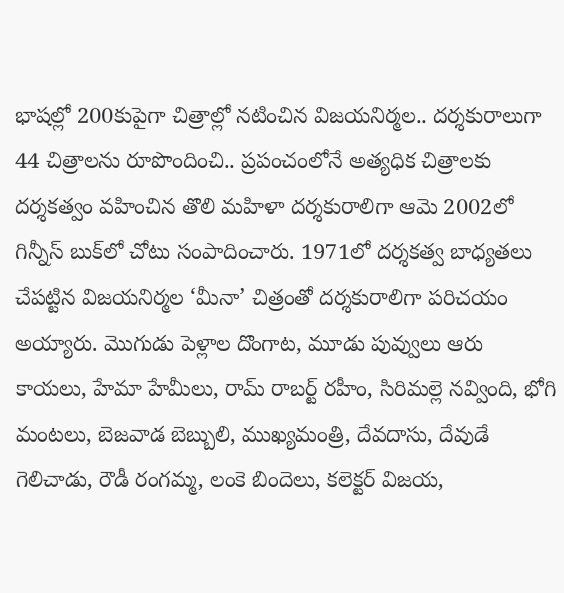భాషల్లో 200కుపైగా చిత్రాల్లో నటించిన విజయనిర్మల.. దర్శకురాలుగా 44 చిత్రాలను రూపొందించి.. ప్రపంచంలోనే అత్యధిక చిత్రాలకు దర్శకత్వం వహించిన తొలి మహిళా దర్శకురాలిగా ఆమె 2002లో గిన్నీస్‌ బుక్‌లో చోటు సంపాదించారు. 1971లో దర్శకత్వ బాధ్యతలు చేపట్టిన విజయనిర్మల ‘మీనా’ చిత్రంతో దర్శకురాలిగా పరిచయం అయ్యారు. మొగుడు పెళ్లాల దొంగాట, మూడు పువ్వులు ఆరు కాయలు, హేమా హేమీలు, రామ్‌ రాబర్ట్‌ రహీం, సిరిమల్లె నవ్వింది, భోగి మంటలు, బెజవాడ బెబ్బులి, ముఖ్యమంత్రి, దేవదాసు, దేవుడే గెలిచాడు, రౌడీ రంగమ్మ, లంకె బిందెలు, కలెక్టర్‌ విజయ,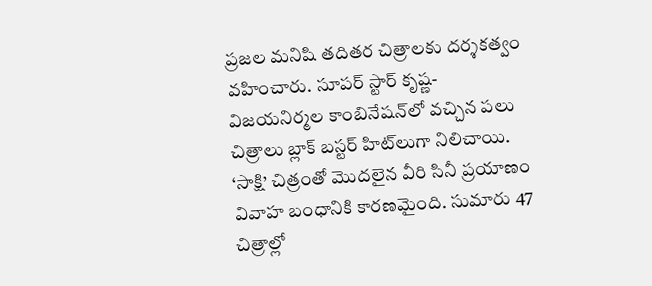ప్రజల మనిషి తదితర చిత్రాలకు దర్శకత్వం వహించారు. సూపర్ స్టార్ కృష్ణ- విజయనిర్మల కాంబినేషన్‌‌లో వచ్చిన పలు చిత్రాలు బ్లాక్ బస్టర్ హిట్‌లుగా నిలిచాయి. ‘సాక్షి’ చిత్రంతో మొదలైన వీరి సినీ ప్రయాణం వివాహ బంధానికి కారణమైంది. సుమారు 47 చిత్రాల్లో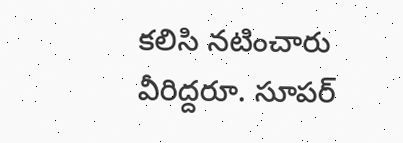కలిసి నటించారు వీరిద్దరూ. సూపర్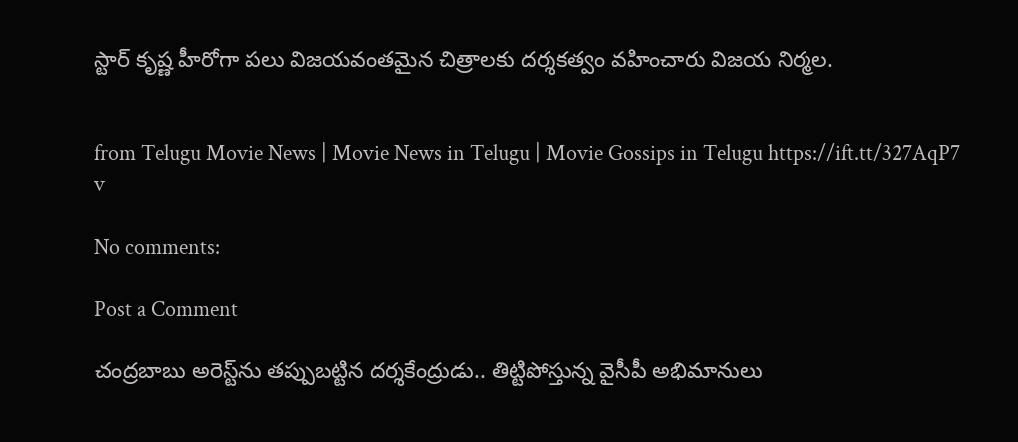స్టార్ కృష్ణ హీరోగా పలు విజయవంతమైన చిత్రాలకు దర్శకత్వం వహించారు విజయ నిర్మల.


from Telugu Movie News | Movie News in Telugu | Movie Gossips in Telugu https://ift.tt/327AqP7
v

No comments:

Post a Comment

చంద్రబాబు అరెస్ట్‌ను తప్పుబట్టిన దర్శకేంద్రుడు.. తిట్టిపోస్తున్న వైసీపీ అభిమానులు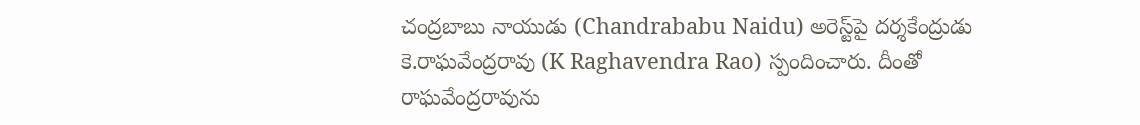చంద్రబాబు నాయుడు (Chandrababu Naidu) అరెస్ట్‌పై దర్శకేంద్రుడు కె.రాఘవేంద్రరావు (K Raghavendra Rao) స్పందించారు. దీంతో రాఘవేంద్రరావును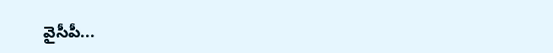వైసీపీ...